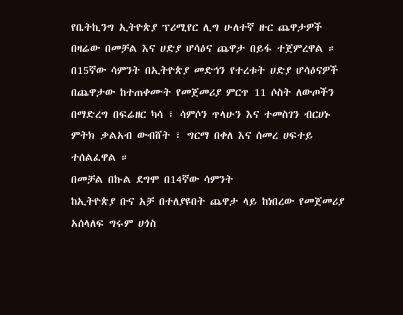የቤትኪንግ ኢትዮጵያ ፕሪሚየር ሊግ ሁለተኛ ዙር ጨዋታዎች በዛሬው በመቻል እና ሀድያ ሆሳዕና ጨዋታ በይፋ ተጀምረዋል ።
በ15ኛው ሳምንት በኢትዮጵያ መድኅን የተረቱት ሀድያ ሆሳዕናዎች በጨዋታው ከተጠቀሙት የመጀመሪያ ምርጥ 11 ሶስት ለውጦችን በማድረግ በፍሬዘር ካሳ ፣ ሳምሶን ጥላሁን እና ተመስገን ብርሀኑ ምትክ ቃልአብ ውብሸት ፣ ግርማ በቀለ እና ሰመረ ሀፍተይ ተሰልፈዋል ።
በመቻል በኩል ደግሞ በ14ኛው ሳምንት
ከኢትዮጵያ ቡና አቻ በተለያዩበት ጨዋታ ላይ ከነበረው የመጀመሪያ አሰላለፍ ግሩም ሀጎስ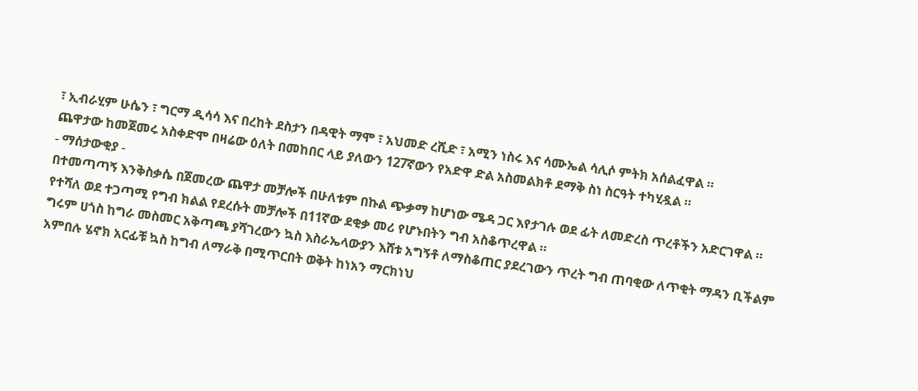፣ ኢብራሂም ሁሴን ፣ ግርማ ዲሳሳ እና በረከት ደስታን በዳዊት ማሞ ፣ አህመድ ረሺድ ፣ አሚን ነስሩ እና ሳሙኤል ሳሊሶ ምትክ አሰልፈዋል ።
ጨዋታው ከመጀመሩ አስቀድሞ በዛሬው ዕለት በመከበር ላይ ያለውን 127ኛውን የአድዋ ድል አስመልክቶ ደማቅ ስነ ስርዓት ተካሂዷል ።
- ማሰታውቂያ -
በተመጣጣኝ እንቅስቃሴ በጀመረው ጨዋታ መቻሎች በሁለቱም በኩል ጭቃማ ከሆነው ሜዳ ጋር እየታገሉ ወደ ፊት ለመድረስ ጥረቶችን አድርገዋል ።
የተሻለ ወደ ተጋጣሚ የግብ ክልል የደረሱት መቻሎች በ11ኛው ደቂቃ መሪ የሆኑበትን ግብ አስቆጥረዋል ።
ግሩም ሀጎስ ከግራ መስመር አቅጣጫ ያሻገረውን ኳስ እስራኤላውያን እሸቱ አግኝቶ ለማስቆጠር ያደረገውን ጥረት ግብ ጠባቂው ለጥቂት ማዳን ቢችልም አምበሉ ሄኖክ አርፊቹ ኳስ ከግብ ለማራቅ በሚጥርበት ወቅት ከነአን ማርክነህ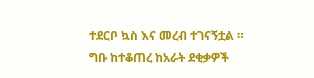ተደርቦ ኳስ እና መረብ ተገናኝቷል ።
ግቡ ከተቆጠረ ከአራት ደቂቃዎች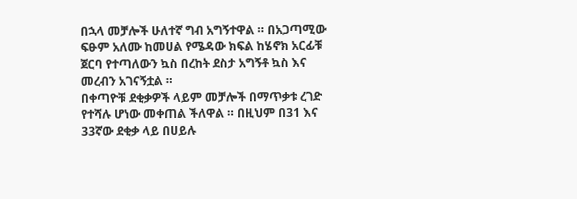በኋላ መቻሎች ሁለተኛ ግብ አግኝተዋል ። በአጋጣሚው ፍፁም አለሙ ከመሀል የሜዳው ክፍል ከሄኖክ አርፊቹ ጀርባ የተጣለውን ኳስ በረከት ደስታ አግኝቶ ኳስ እና መረብን አገናኝቷል ።
በቀጣዮቹ ደቂቃዎች ላይም መቻሎች በማጥቃቱ ረገድ የተሻሉ ሆነው መቀጠል ችለዋል ። በዚህም በ31 እና 33ኛው ደቂቃ ላይ በሀይሉ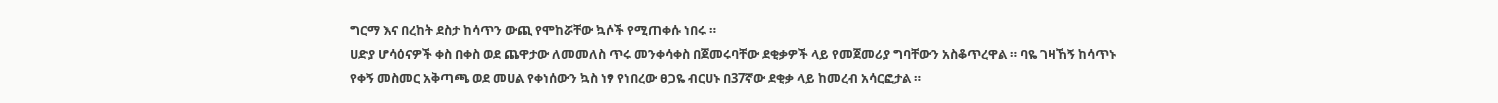ግርማ እና በረከት ደስታ ከሳጥን ውጪ የሞከሯቸው ኳሶች የሚጠቀሱ ነበሩ ።
ሀድያ ሆሳዕናዎች ቀስ በቀስ ወደ ጨዋታው ለመመለስ ጥሩ መንቀሳቀስ በጀመሩባቸው ደቂቃዎች ላይ የመጀመሪያ ግባቸውን አስቆጥረዋል ። ባዬ ገዛኸኝ ከሳጥኑ የቀኝ መስመር አቅጣጫ ወደ መሀል የቀነሰውን ኳስ ነፃ የነበረው ፀጋዬ ብርሀኑ በ37ኛው ደቂቃ ላይ ከመረብ አሳርፎታል ።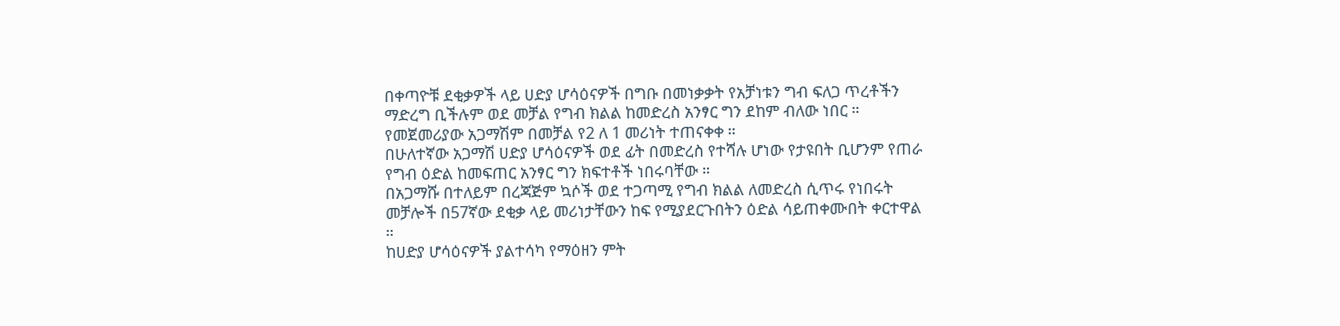በቀጣዮቹ ደቂቃዎች ላይ ሀድያ ሆሳዕናዎች በግቡ በመነቃቃት የአቻነቱን ግብ ፍለጋ ጥረቶችን ማድረግ ቢችሉም ወደ መቻል የግብ ክልል ከመድረስ አንፃር ግን ደከም ብለው ነበር ።
የመጀመሪያው አጋማሽም በመቻል የ2 ለ 1 መሪነት ተጠናቀቀ ።
በሁለተኛው አጋማሽ ሀድያ ሆሳዕናዎች ወደ ፊት በመድረስ የተሻሉ ሆነው የታዩበት ቢሆንም የጠራ የግብ ዕድል ከመፍጠር አንፃር ግን ክፍተቶች ነበሩባቸው ።
በአጋማሹ በተለይም በረጃጅም ኳሶች ወደ ተጋጣሚ የግብ ክልል ለመድረስ ሲጥሩ የነበሩት መቻሎች በ57ኛው ደቂቃ ላይ መሪነታቸውን ከፍ የሚያደርጉበትን ዕድል ሳይጠቀሙበት ቀርተዋል ።
ከሀድያ ሆሳዕናዎች ያልተሳካ የማዕዘን ምት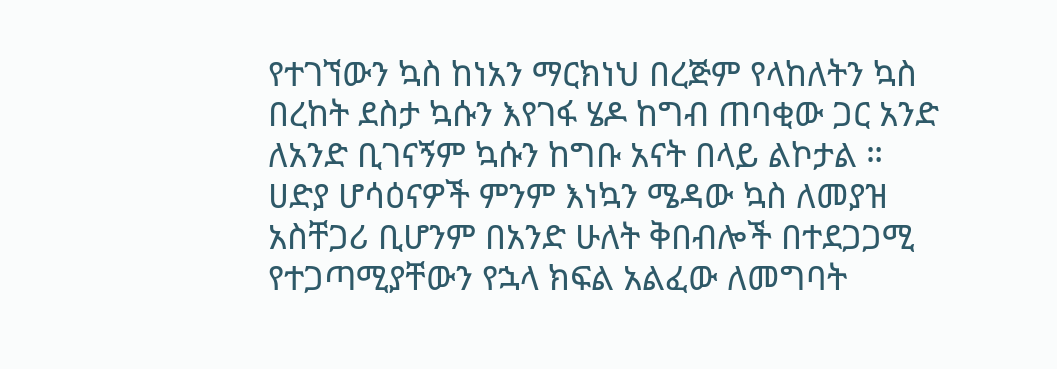የተገኘውን ኳስ ከነአን ማርክነህ በረጅም የላከለትን ኳስ በረከት ደስታ ኳሱን እየገፋ ሄዶ ከግብ ጠባቂው ጋር አንድ ለአንድ ቢገናኝም ኳሱን ከግቡ አናት በላይ ልኮታል ።
ሀድያ ሆሳዕናዎች ምንም እነኳን ሜዳው ኳስ ለመያዝ አስቸጋሪ ቢሆንም በአንድ ሁለት ቅበብሎች በተደጋጋሚ የተጋጣሚያቸውን የኋላ ክፍል አልፈው ለመግባት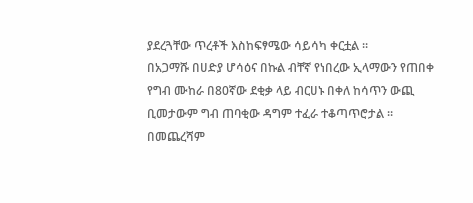ያደረጓቸው ጥረቶች እስከፍፃሜው ሳይሳካ ቀርቷል ።
በአጋማሹ በሀድያ ሆሳዕና በኩል ብቸኛ የነበረው ኢላማውን የጠበቀ የግብ ሙከራ በ80ኛው ደቂቃ ላይ ብርሀኑ በቀለ ከሳጥን ውጪ ቢመታውም ግብ ጠባቂው ዳግም ተፈራ ተቆጣጥሮታል ።
በመጨረሻም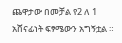ጨዋታው በመቻል የ2 ለ 1 አሸናፊነት ፍፃሜውን አግኝቷል ።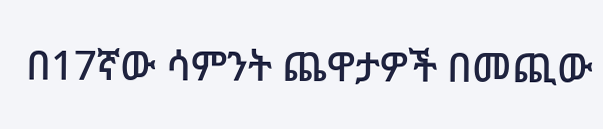በ17ኛው ሳምንት ጨዋታዎች በመጪው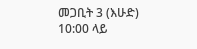መጋቢት 3 (እሁድ) 10:00 ላይ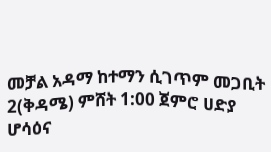መቻል አዳማ ከተማን ሲገጥም መጋቢት 2(ቅዳሜ) ምሸት 1:00 ጀምሮ ሀድያ ሆሳዕና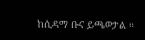ከሲዳማ ቡና ይጫወታል ።